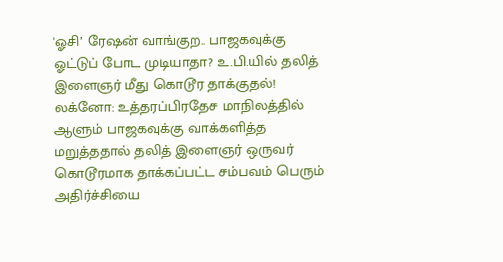'ஓசி’ ரேஷன் வாங்குற.. பாஜகவுக்கு ஓட்டுப் போட முடியாதா? உ.பி.யில் தலித் இளைஞர் மீது கொடூர தாக்குதல்!
லக்னோ: உத்தரப்பிரதேச மாநிலத்தில் ஆளும் பாஜகவுக்கு வாக்களித்த மறுத்ததால் தலித் இளைஞர் ஒருவர் கொடூரமாக தாக்கப்பட்ட சம்பவம் பெரும் அதிர்ச்சியை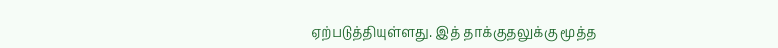ஏற்படுத்தியுள்ளது. இத் தாக்குதலுக்கு மூத்த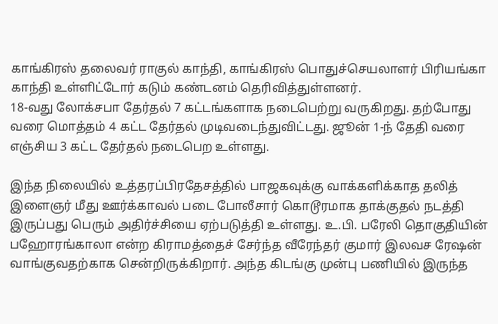காங்கிரஸ் தலைவர் ராகுல் காந்தி, காங்கிரஸ் பொதுச்செயலாளர் பிரியங்கா காந்தி உள்ளிட்டோர் கடும் கண்டனம் தெரிவித்துள்ளனர்.
18-வது லோக்சபா தேர்தல் 7 கட்டங்களாக நடைபெற்று வருகிறது. தற்போது வரை மொத்தம் 4 கட்ட தேர்தல் முடிவடைந்துவிட்டது. ஜூன் 1-ந் தேதி வரை எஞ்சிய 3 கட்ட தேர்தல் நடைபெற உள்ளது.

இந்த நிலையில் உத்தரப்பிரதேசத்தில் பாஜகவுக்கு வாக்களிக்காத தலித் இளைஞர் மீது ஊர்க்காவல் படை போலீசார் கொடூரமாக தாக்குதல் நடத்தி இருப்பது பெரும் அதிர்ச்சியை ஏற்படுத்தி உள்ளது. உ.பி. பரேலி தொகுதியின் பஹோரங்காலா என்ற கிராமத்தைச் சேர்ந்த வீரேந்தர் குமார் இலவச ரேஷன் வாங்குவதற்காக சென்றிருக்கிறார். அந்த கிடங்கு முன்பு பணியில் இருந்த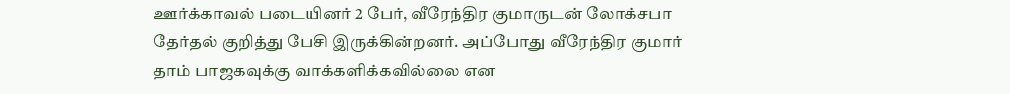ஊர்க்காவல் படையினர் 2 பேர், வீரேந்திர குமாருடன் லோக்சபா தேர்தல் குறித்து பேசி இருக்கின்றனர். அப்போது வீரேந்திர குமார் தாம் பாஜகவுக்கு வாக்களிக்கவில்லை என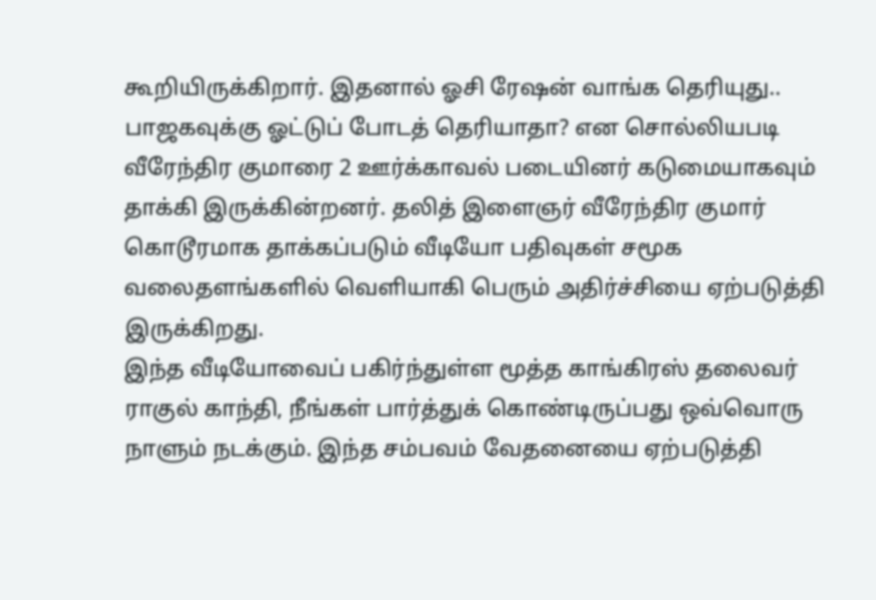கூறியிருக்கிறார். இதனால் ஓசி ரேஷன் வாங்க தெரியுது.. பாஜகவுக்கு ஓட்டுப் போடத் தெரியாதா? என சொல்லியபடி வீரேந்திர குமாரை 2 ஊர்க்காவல் படையினர் கடுமையாகவும் தாக்கி இருக்கின்றனர். தலித் இளைஞர் வீரேந்திர குமார் கொடூரமாக தாக்கப்படும் வீடியோ பதிவுகள் சமூக வலைதளங்களில் வெளியாகி பெரும் அதிர்ச்சியை ஏற்படுத்தி இருக்கிறது.
இந்த வீடியோவைப் பகிர்ந்துள்ள மூத்த காங்கிரஸ் தலைவர் ராகுல் காந்தி, நீங்கள் பார்த்துக் கொண்டிருப்பது ஒவ்வொரு நாளும் நடக்கும். இந்த சம்பவம் வேதனையை ஏற்படுத்தி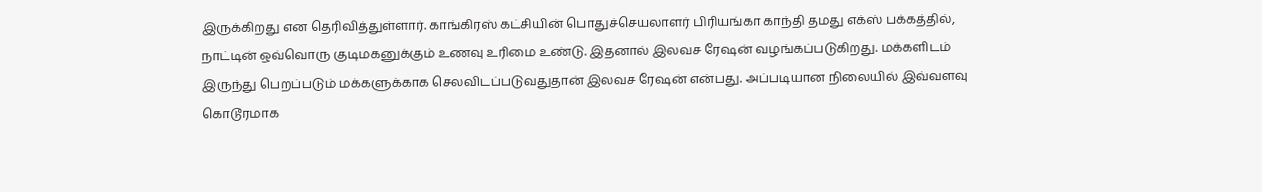இருக்கிறது என தெரிவித்துள்ளார். காங்கிரஸ் கட்சியின் பொதுச்செயலாளர் பிரியங்கா காந்தி தமது எக்ஸ் பக்கத்தில், நாட்டின் ஒவ்வொரு குடிமகனுக்கும் உணவு உரிமை உண்டு. இதனால் இலவச ரேஷன் வழங்கப்படுகிறது. மக்களிடம் இருந்து பெறப்படும் மக்களுக்காக செலவிடப்படுவதுதான் இலவச ரேஷன் என்பது. அப்படியான நிலையில் இவ்வளவு கொடூரமாக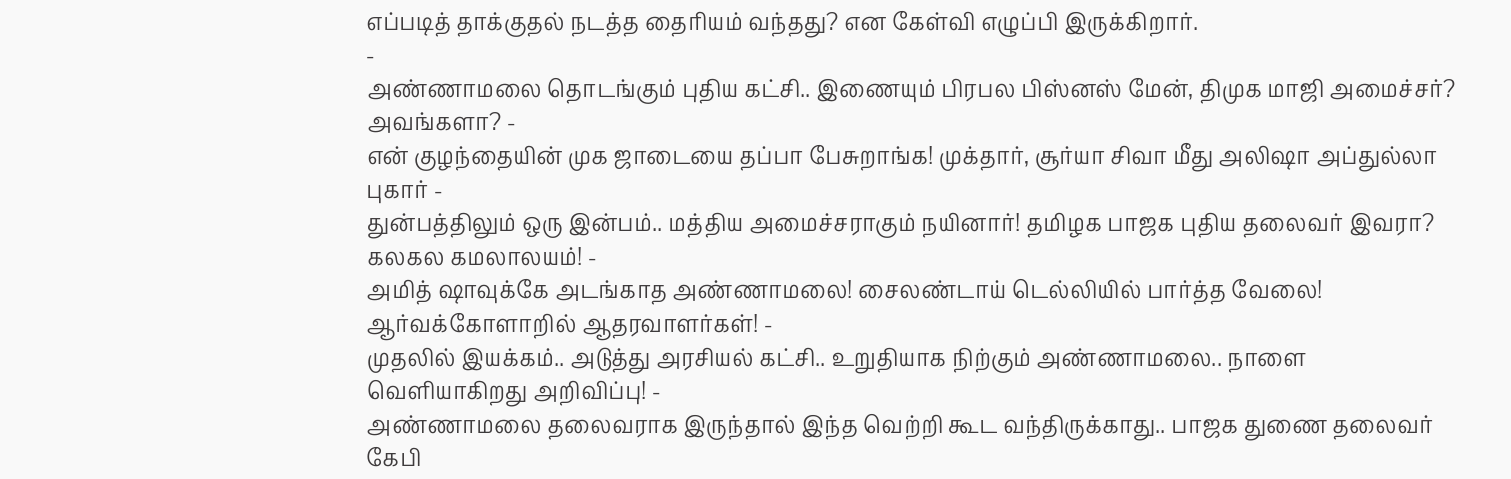எப்படித் தாக்குதல் நடத்த தைரியம் வந்தது? என கேள்வி எழுப்பி இருக்கிறார்.
-
அண்ணாமலை தொடங்கும் புதிய கட்சி.. இணையும் பிரபல பிஸ்னஸ் மேன், திமுக மாஜி அமைச்சர்? அவங்களா? -
என் குழந்தையின் முக ஜாடையை தப்பா பேசுறாங்க! முக்தார், சூர்யா சிவா மீது அலிஷா அப்துல்லா புகார் -
துன்பத்திலும் ஒரு இன்பம்.. மத்திய அமைச்சராகும் நயினார்! தமிழக பாஜக புதிய தலைவர் இவரா? கலகல கமலாலயம்! -
அமித் ஷாவுக்கே அடங்காத அண்ணாமலை! சைலண்டாய் டெல்லியில் பார்த்த வேலை! ஆர்வக்கோளாறில் ஆதரவாளர்கள்! -
முதலில் இயக்கம்.. அடுத்து அரசியல் கட்சி.. உறுதியாக நிற்கும் அண்ணாமலை.. நாளை வெளியாகிறது அறிவிப்பு! -
அண்ணாமலை தலைவராக இருந்தால் இந்த வெற்றி கூட வந்திருக்காது.. பாஜக துணை தலைவர் கேபி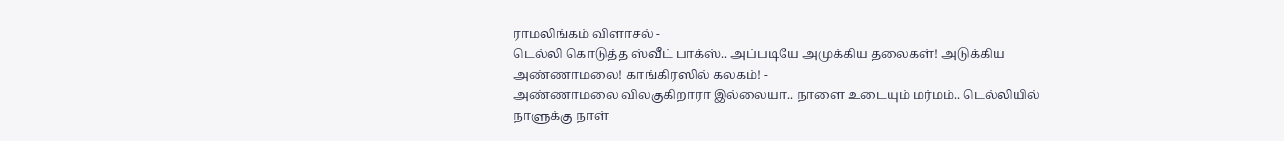ராமலிங்கம் விளாசல் -
டெல்லி கொடுத்த ஸ்வீட் பாக்ஸ்.. அப்படியே அமுக்கிய தலைகள்! அடுக்கிய அண்ணாமலை! காங்கிரஸில் கலகம்! -
அண்ணாமலை விலகுகிறாரா இல்லையா.. நாளை உடையும் மர்மம்.. டெல்லியில் நாளுக்கு நாள்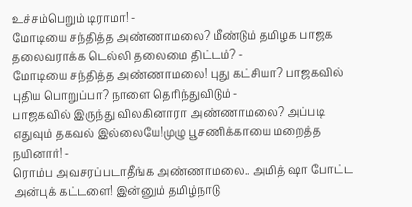உச்சம்பெறும் டிராமா! -
மோடியை சந்தித்த அண்ணாமலை? மீண்டும் தமிழக பாஜக தலைவராக்க டெல்லி தலைமை திட்டம்? -
மோடியை சந்தித்த அண்ணாமலை! புது கட்சியா? பாஜகவில் புதிய பொறுப்பா? நாளை தெரிந்துவிடும் -
பாஜகவில் இருந்து விலகினாரா அண்ணாமலை? அப்படி எதுவும் தகவல் இல்லையே!முழு பூசணிக்காயை மறைத்த நயினார்! -
ரொம்ப அவசரப்படாதீங்க அண்ணாமலை.. அமித் ஷா போட்ட அன்புக் கட்டளை! இன்னும் தமிழ்நாடு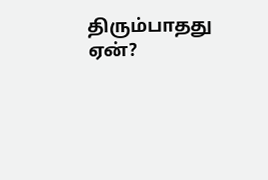திரும்பாதது ஏன்?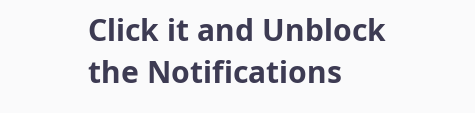Click it and Unblock the Notifications